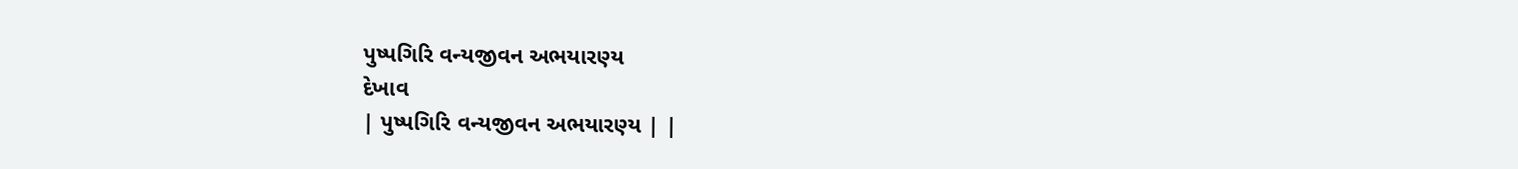પુષ્પગિરિ વન્યજીવન અભયારણ્ય
દેખાવ
| પુષ્પગિરિ વન્યજીવન અભયારણ્ય | |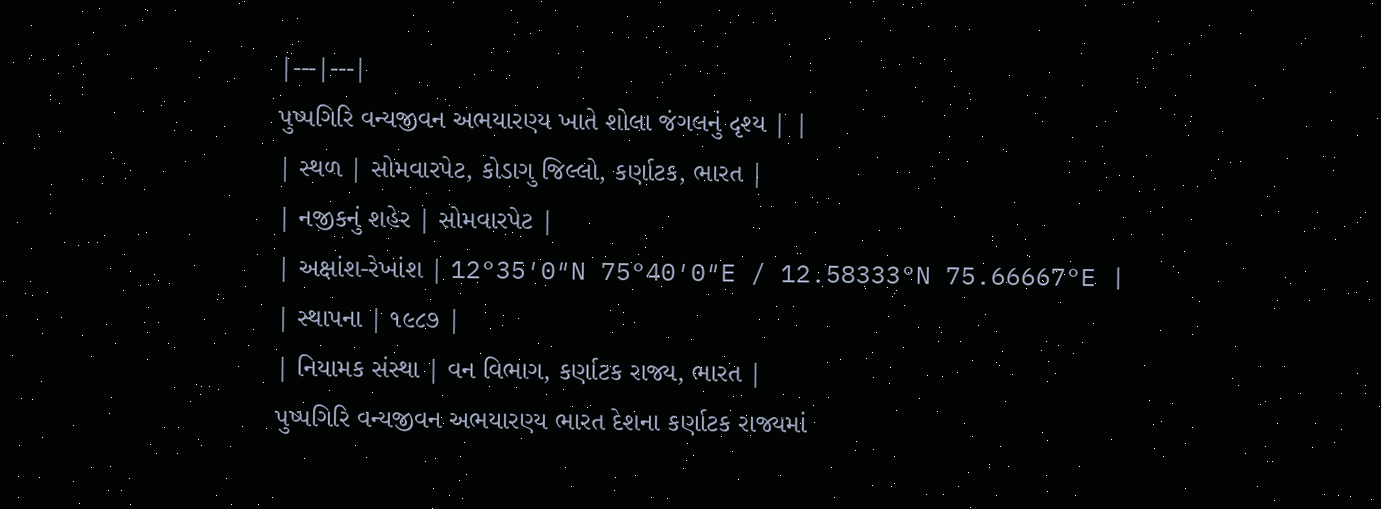|---|---|
પુષ્પગિરિ વન્યજીવન અભયારણ્ય ખાતે શોલા જંગલનું દૃશ્ય | |
| સ્થળ | સોમવારપેટ, કોડાગુ જિલ્લો, કર્ણાટક, ભારત |
| નજીકનું શહેર | સોમવારપેટ |
| અક્ષાંશ-રેખાંશ | 12°35′0″N 75°40′0″E / 12.58333°N 75.66667°E |
| સ્થાપના | ૧૯૮૭ |
| નિયામક સંસ્થા | વન વિભાગ, કર્ણાટક રાજ્ય, ભારત |
પુષ્પગિરિ વન્યજીવન અભયારણ્ય ભારત દેશના કર્ણાટક રાજ્યમાં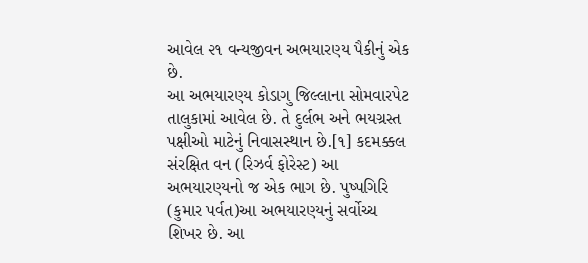આવેલ ૨૧ વન્યજીવન અભયારણ્ય પૈકીનું એક છે.
આ અભયારણ્ય કોડાગુ જિલ્લાના સોમવારપેટ તાલુકામાં આવેલ છે. તે દુર્લભ અને ભયગ્રસ્ત પક્ષીઓ માટેનું નિવાસસ્થાન છે.[૧] કદમક્કલ સંરક્ષિત વન (રિઝર્વ ફોરેસ્ટ) આ અભયારણ્યનો જ એક ભાગ છે. પુષ્પગિરિ (કુમાર પર્વત)આ અભયારણ્યનું સર્વોચ્ચ શિખર છે. આ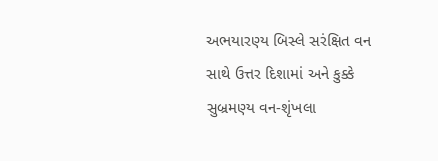અભયારણ્ય બિસ્લે સરંક્ષિત વન સાથે ઉત્તર દિશામાં અને કુક્કે સુબ્રમણ્ય વન-શૃંખલા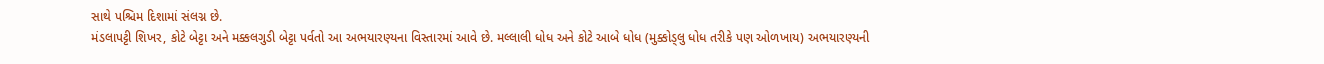સાથે પશ્ચિમ દિશામાં સંલગ્ન છે.
મંડલાપટ્ટી શિખર, કોટે બેટ્ટા અને મક્કલગુડી બેટ્ટા પર્વતો આ અભયારણ્યના વિસ્તારમાં આવે છે. મલ્લાલી ધોધ અને કોટે આબે ધોધ (મુક્કોડ્લુ ધોધ તરીકે પણ ઓળખાય) અભયારણ્યની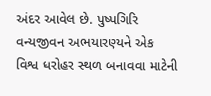અંદર આવેલ છે. પુષ્પગિરિ વન્યજીવન અભયારણ્યને એક વિશ્વ ધરોહર સ્થળ બનાવવા માટેની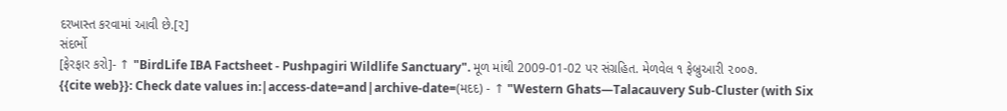દરખાસ્ત કરવામાં આવી છે.[૨]
સંદર્ભો
[ફેરફાર કરો]- ↑ "BirdLife IBA Factsheet - Pushpagiri Wildlife Sanctuary". મૂળ માંથી 2009-01-02 પર સંગ્રહિત. મેળવેલ ૧ ફેબ્રુઆરી ૨૦૦૭.
{{cite web}}: Check date values in:|access-date=and|archive-date=(મદદ) - ↑ "Western Ghats—Talacauvery Sub-Cluster (with Six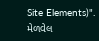Site Elements)". મેળવેલ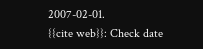2007-02-01.
{{cite web}}: Check date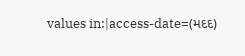values in:|access-date=(મદદ)